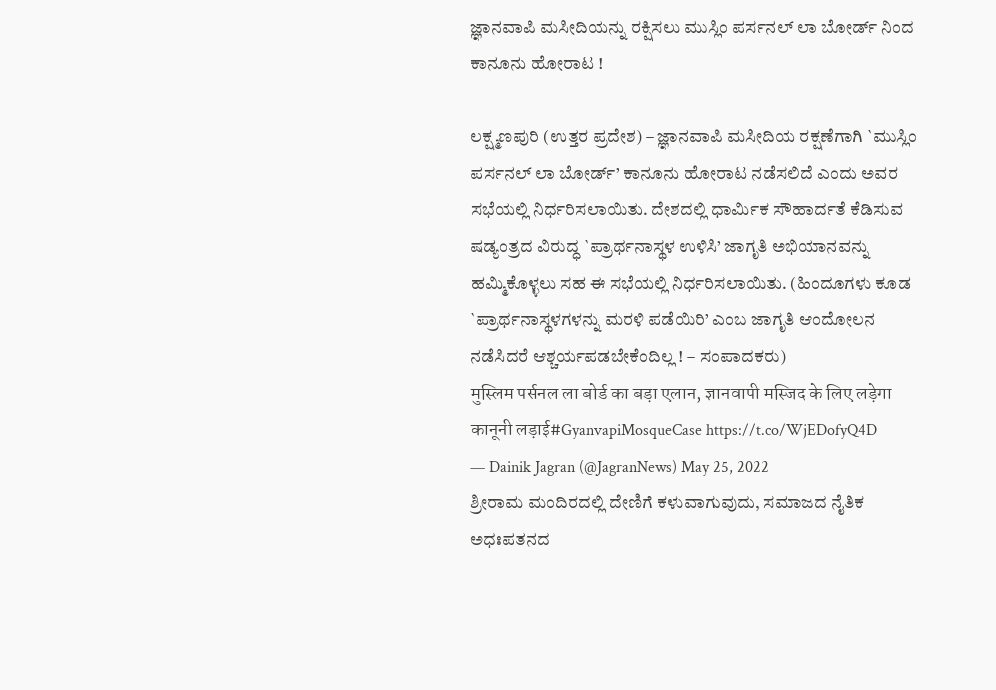ಜ್ಞಾನವಾಪಿ ಮಸೀದಿಯನ್ನು ರಕ್ಷಿಸಲು ಮುಸ್ಲಿಂ ಪರ್ಸನಲ್ ಲಾ ಬೋರ್ಡ್ ನಿಂದ ಕಾನೂನು ಹೋರಾಟ !

ಲಕ್ಷ್ಮಣಪುರಿ (ಉತ್ತರ ಪ್ರದೇಶ) – ಜ್ಞಾನವಾಪಿ ಮಸೀದಿಯ ರಕ್ಷಣೆಗಾಗಿ `ಮುಸ್ಲಿಂ ಪರ್ಸನಲ್ ಲಾ ಬೋರ್ಡ್’ ಕಾನೂನು ಹೋರಾಟ ನಡೆಸಲಿದೆ ಎಂದು ಅವರ ಸಭೆಯಲ್ಲಿ ನಿರ್ಧರಿಸಲಾಯಿತು. ದೇಶದಲ್ಲಿ ಧಾರ್ಮಿಕ ಸೌಹಾರ್ದತೆ ಕೆಡಿಸುವ ಷಡ್ಯಂತ್ರದ ವಿರುದ್ಧ `ಪ್ರಾರ್ಥನಾಸ್ಥಳ ಉಳಿಸಿ’ ಜಾಗೃತಿ ಅಭಿಯಾನವನ್ನು ಹಮ್ಮಿಕೊಳ್ಳಲು ಸಹ ಈ ಸಭೆಯಲ್ಲಿ ನಿರ್ಧರಿಸಲಾಯಿತು. (ಹಿಂದೂಗಳು ಕೂಡ `ಪ್ರಾರ್ಥನಾಸ್ಥಳಗಳನ್ನು ಮರಳಿ ಪಡೆಯಿರಿ’ ಎಂಬ ಜಾಗೃತಿ ಆಂದೋಲನ ನಡೆಸಿದರೆ ಆಶ್ಚರ್ಯಪಡಬೇಕೆಂದಿಲ್ಲ ! – ಸಂಪಾದಕರು)
मुस्लिम पर्सनल ला बोर्ड का बड़ा एलान, ज्ञानवापी मस्जिद के लिए लड़ेगा कानूनी लड़ाई#GyanvapiMosqueCase https://t.co/WjEDofyQ4D
— Dainik Jagran (@JagranNews) May 25, 2022
ಶ್ರೀರಾಮ ಮಂದಿರದಲ್ಲಿ ದೇಣಿಗೆ ಕಳುವಾಗುವುದು, ಸಮಾಜದ ನೈತಿಕ ಅಧಃಪತನದ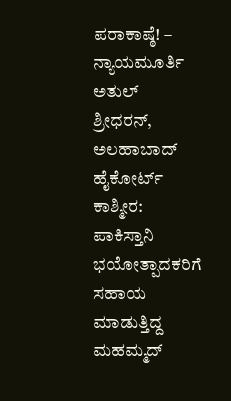ಪರಾಕಾಷ್ಠೆ! – ನ್ಯಾಯಮೂರ್ತಿ ಅತುಲ್ ಶ್ರೀಧರನ್, ಅಲಹಾಬಾದ್ ಹೈಕೋರ್ಟ್
ಕಾಶ್ಮೀರ: ಪಾಕಿಸ್ತಾನಿ ಭಯೋತ್ಪಾದಕರಿಗೆ ಸಹಾಯ ಮಾಡುತ್ತಿದ್ದ ಮಹಮ್ಮದ್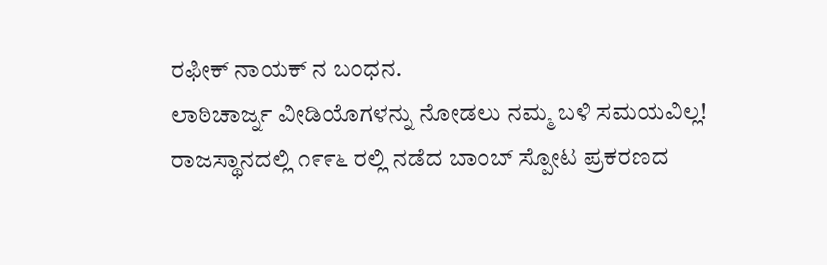ರಫೀಕ್ ನಾಯಕ್ ನ ಬಂಧನ.
ಲಾಠಿಚಾರ್ಜ್ನ ವೀಡಿಯೊಗಳನ್ನು ನೋಡಲು ನಮ್ಮ ಬಳಿ ಸಮಯವಿಲ್ಲ!
ರಾಜಸ್ಥಾನದಲ್ಲಿ ೧೯೯೬ ರಲ್ಲಿ ನಡೆದ ಬಾಂಬ್ ಸ್ಪೋಟ ಪ್ರಕರಣದ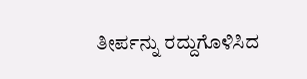ತೀರ್ಪನ್ನು ರದ್ದುಗೊಳಿಸಿದ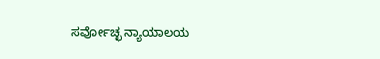ಸರ್ವೋಚ್ಛ ನ್ಯಾಯಾಲಯ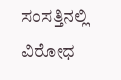ಸಂಸತ್ತಿನಲ್ಲಿ ವಿರೋಧ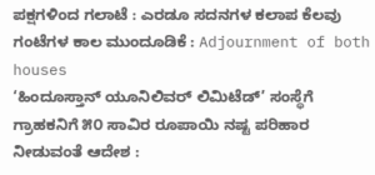ಪಕ್ಷಗಳಿಂದ ಗಲಾಟೆ : ಎರಡೂ ಸದನಗಳ ಕಲಾಪ ಕೆಲವು ಗಂಟೆಗಳ ಕಾಲ ಮುಂದೂಡಿಕೆ : Adjournment of both houses
‘ಹಿಂದೂಸ್ತಾನ್ ಯೂನಿಲಿವರ್ ಲಿಮಿಟೆಡ್’ ಸಂಸ್ಥೆಗೆ ಗ್ರಾಹಕನಿಗೆ ೫೦ ಸಾವಿರ ರೂಪಾಯಿ ನಷ್ಟ ಪರಿಹಾರ ನೀಡುವಂತೆ ಆದೇಶ :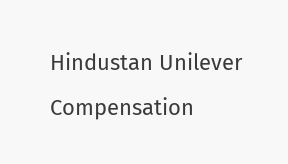Hindustan Unilever Compensation